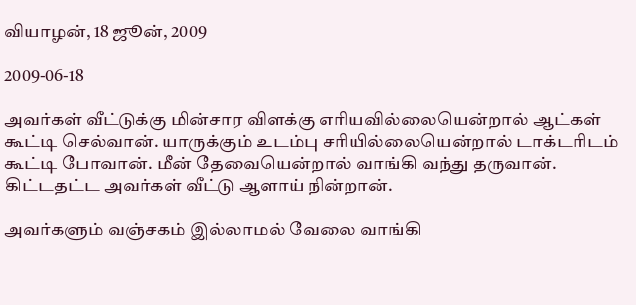வியாழன், 18 ஜூன், 2009

2009-06-18

அவர்கள் வீட்டுக்கு மின்சார விளக்கு எரியவில்லையென்றால் ஆட்கள் கூட்டி செல்வான். யாருக்கும் உடம்பு சரியில்லையென்றால் டாக்டரிடம் கூட்டி போவான். மீன் தேவையென்றால் வாங்கி வந்து தருவான். கிட்டதட்ட அவர்கள் வீட்டு ஆளாய் நின்றான்.

அவர்களும் வஞ்சகம் இல்லாமல் வேலை வாங்கி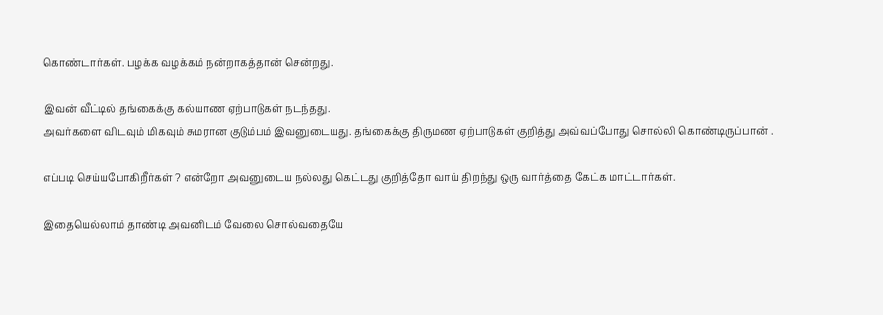கொண்டார்கள். பழக்க வழக்கம் நன்றாகத்தான் சென்றது.

இவன் வீட்டில் தங்கைக்கு கல்யாண ஏற்பாடுகள் நடந்தது.
அவர்களை விடவும் மிகவும் சுமரான குடும்பம் இவனுடையது. தங்கைக்கு திருமண ஏற்பாடுகள் குறித்து அவ்வப்போது சொல்லி கொண்டிருப்பான் .

எப்படி செய்யபோகிறீர்கள் ? என்றோ அவனுடைய நல்லது கெட்டது குறித்தோ வாய் திறந்து ஒரு வார்த்தை கேட்க மாட்டார்கள்.

இதையெல்லாம் தாண்டி அவனிடம் வேலை சொல்வதையே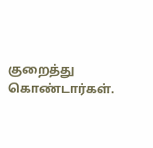குறைத்து கொண்டார்கள்.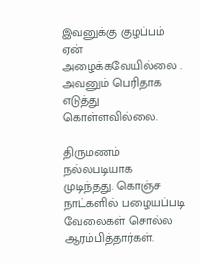இவனுக்கு குழப்பம் ஏன் அழைக்கவேயில்லை . அவனும் பெரிதாக எடுத்து கொள்ளவில்லை.

திருமணம் நல்லபடியாக முடிந்தது. கொஞ்ச நாட்களில் பழையப்படி வேலைகள் சொல்ல ஆரம்பித்தார்கள்.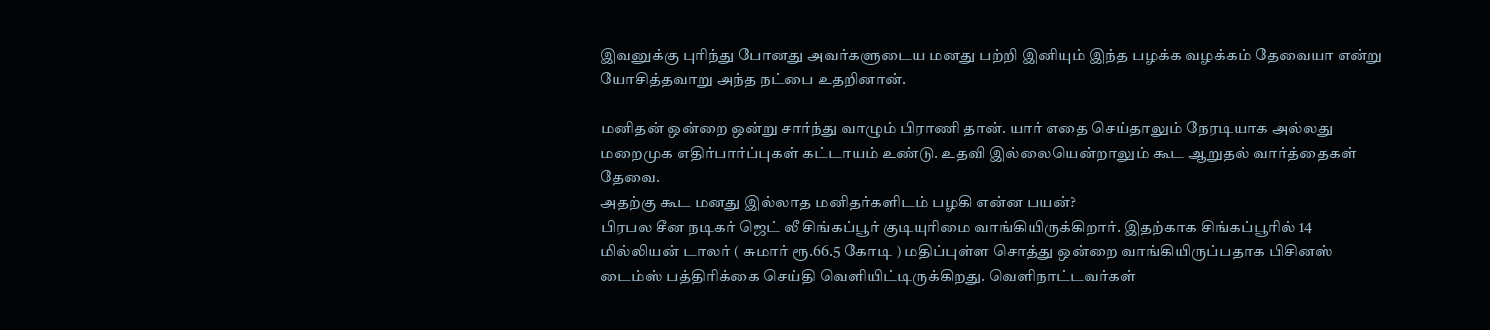இவனுக்கு புரிந்து போனது அவர்களுடைய மனது பற்றி இனியும் இந்த பழக்க வழக்கம் தேவையா என்று யோசித்தவாறு அந்த நட்பை உதறினான்.

மனிதன் ஒன்றை ஒன்று சார்ந்து வாழும் பிராணி தான். யார் எதை செய்தாலும் நேரடியாக அல்லது மறைமுக எதிர்பார்ப்புகள் கட்டாயம் உண்டு. உதவி இல்லையென்றாலும் கூட ஆறுதல் வார்த்தைகள் தேவை.
அதற்கு கூட மனது இல்லாத மனிதர்களிடம் பழகி என்ன பயன்?
பிரபல சீன நடிகர் ஜெட் லீ சிங்கப்பூர் குடியுரிமை வாங்கியிருக்கிறார். இதற்காக சிங்கப்பூரில் 14 மில்லியன் டாலர் ( சுமார் ரூ.66.5 கோடி ) மதிப்புள்ள சொத்து ஒன்றை வாங்கியிருப்பதாக பிசினஸ் டைம்ஸ் பத்திரிக்கை செய்தி வெளியிட்டிருக்கிறது. வெளிநாட்டவர்கள்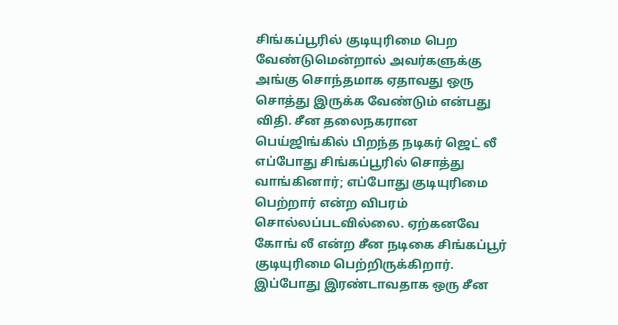சிங்கப்பூரில் குடியுரிமை பெற வேண்டுமென்றால் அவர்களுக்கு அங்கு சொந்தமாக ஏதாவது ஒரு சொத்து இருக்க வேண்டும் என்பது விதி. சீன தலைநகரான பெய்ஜிங்கில் பிறந்த நடிகர் ஜெட் லீ எப்போது சிங்கப்பூரில் சொத்து வாங்கினார்; எப்போது குடியுரிமை பெற்றார் என்ற விபரம் சொல்லப்படவில்லை. ஏற்கனவே கோங் லீ என்ற சீன நடிகை சிங்கப்பூர் குடியுரிமை பெற்றிருக்கிறார். இப்போது இரண்டாவதாக ஒரு சீன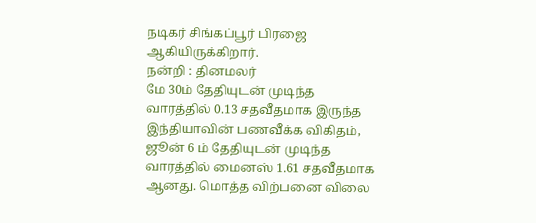நடிகர் சிங்கப்பூர் பிரஜை ஆகியிருக்கிறார்.
நன்றி : தினமலர்
மே 30ம் தேதியுடன் முடிந்த வாரத்தில் 0.13 சதவீதமாக இருந்த இந்தியாவின் பணவீக்க விகிதம், ஜூன் 6 ம் தேதியுடன் முடிந்த வாரத்தில் மைனஸ் 1.61 சதவீதமாக ஆனது. மொத்த விற்பனை விலை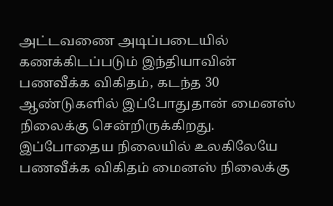அட்டவணை அடிப்படையில் கணக்கிடப்படும் இந்தியாவின் பணவீக்க விகிதம், கடந்த 30 ஆண்டுகளில் இப்போதுதான் மைனஸ் நிலைக்கு சென்றிருக்கிறது. இப்போதைய நிலையில் உலகிலேயே பணவீக்க விகிதம் மைனஸ் நிலைக்கு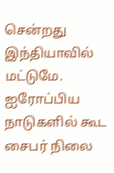சென்றது இந்தியாவில் மட்டுமே. ஐரோப்பிய நாடுகளில் கூட சைபர் நிலை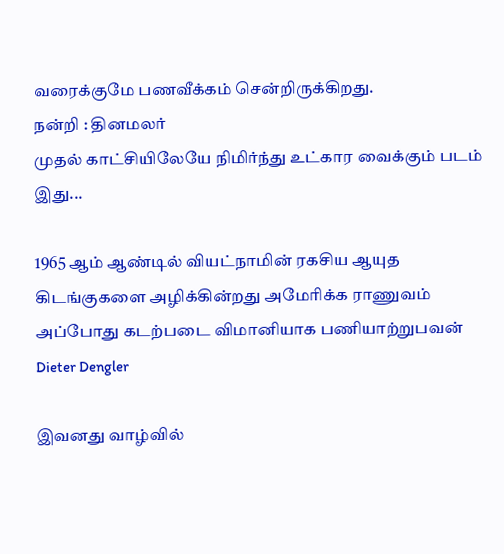வரைக்குமே பணவீக்கம் சென்றிருக்கிறது.
நன்றி : தினமலர்
முதல் காட்சியிலேயே நிமிர்ந்து உட்கார வைக்கும் படம் இது...

1965 ஆம் ஆண்டில் வியட்நாமின் ரகசிய ஆயுத கிடங்குகளை அழிக்கின்றது அமேரிக்க ராணுவம் அப்போது கடற்படை விமானியாக பணியாற்றுபவன்
Dieter Dengler

இவனது வாழ்வில்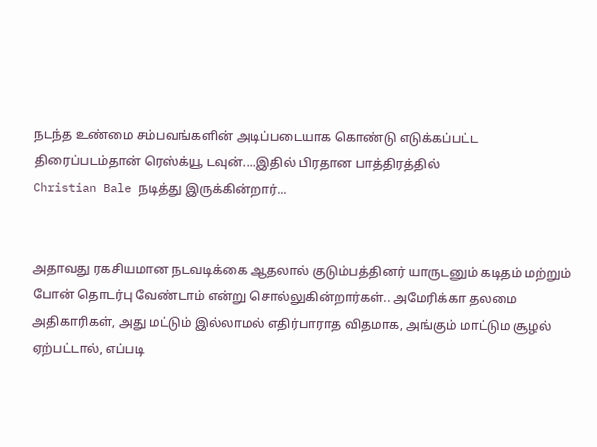நடந்த உண்மை சம்பவங்களின் அடிப்படையாக கொண்டு எடுக்கப்பட்ட திரைப்படம்தான் ரெஸ்க்யூ டவுன்....இதில் பிரதான பாத்திரத்தில்
Christian Bale நடித்து இருக்கின்றார்...


அதாவது ரகசியமான நடவடிக்கை ஆதலால் குடும்பத்தினர் யாருடனும் கடிதம் மற்றும் போன் தொடர்பு வேண்டாம் என்று சொல்லுகின்றார்கள்.. அமேரிக்கா தலமை அதிகாரிகள், அது மட்டும் இல்லாமல் எதிர்பாராத விதமாக, அங்கும் மாட்டும சூழல் ஏற்பட்டால், எப்படி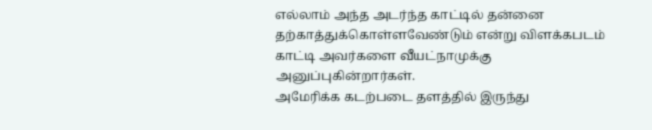எல்லாம் அந்த அடர்ந்த காட்டில் தன்னை தற்காத்துக்கொள்ளவேண்டும் என்று விளக்கபடம் காட்டி அவர்களை வீயட்நாமுக்கு அனுப்புகின்றார்கள்.
அமேரிக்க கடற்படை தளத்தில் இருந்து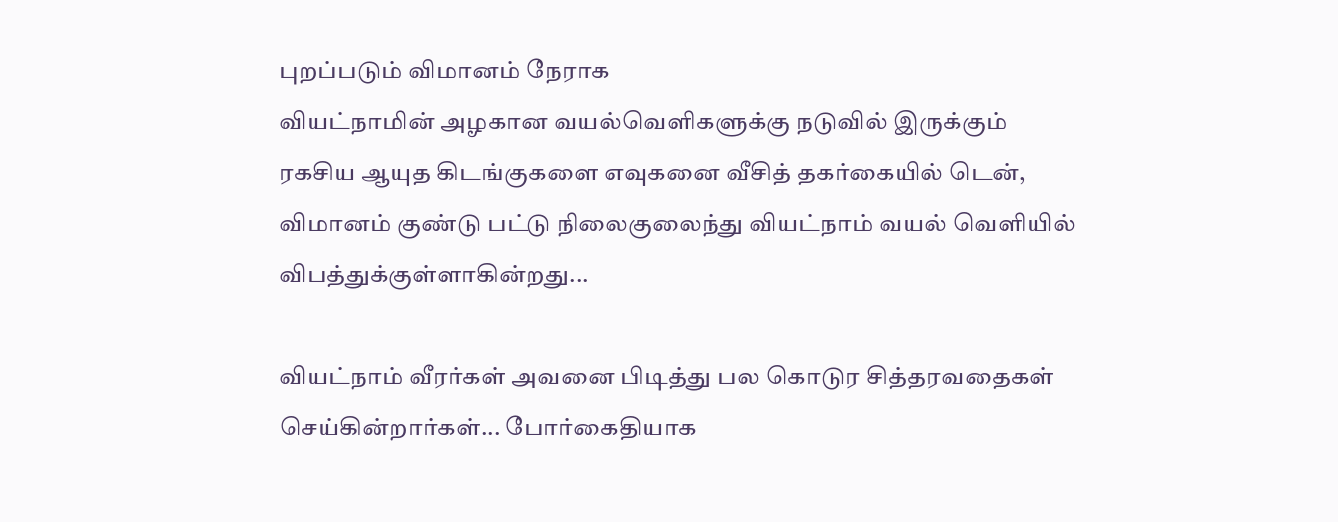புறப்படும் விமானம் நேராக
வியட்நாமின் அழகான வயல்வெளிகளுக்கு நடுவில் இருக்கும் ரகசிய ஆயுத கிடங்குகளை எவுகனை வீசித் தகர்கையில் டென், விமானம் குண்டு பட்டு நிலைகுலைந்து வியட்நாம் வயல் வெளியில் விபத்துக்குள்ளாகின்றது...

வியட்நாம் வீரர்கள் அவனை பிடித்து பல கொடுர சித்தரவதைகள் செய்கின்றார்கள்... போர்கைதியாக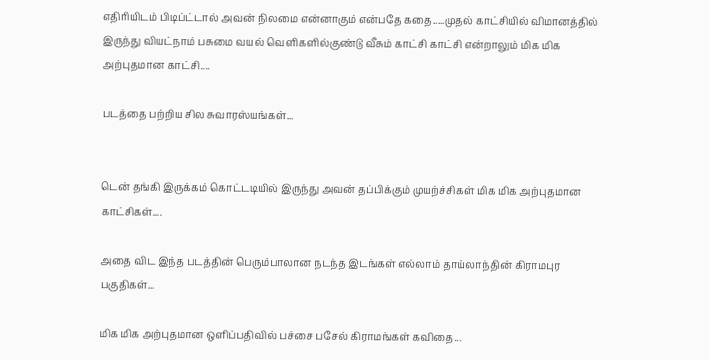எதிரியிடம் பிடிப்ட்டால் அவன் நிலமை என்னாகும் என்பதே கதை.....முதல் காட்சியில் விமானத்தில் இருந்து வியட்நாம் பசுமை வயல் வெளிகளில்குண்டு வீசும் காட்சி காட்சி என்றாலும் மிக மிக அற்புதமான காட்சி....

படத்தை பற்றிய சில சுவாரஸ்யங்கள்...


டென் தங்கி இருக்கம் கொட்டடியில் இருந்து அவன் தப்பிக்கும் முயற்ச்சிகள் மிக மிக அற்புதமான காட்சிகள்....

அதை விட இந்த படத்தின் பெரும்பாலான நடந்த இடங்கள் எல்லாம் தாய்லாந்தின் கிராமபுர பகுதிகள்...

மிக மிக அற்புதமான ஒளிப்பதிவில் பச்சை பசேல் கிராமங்கள் கவிதை...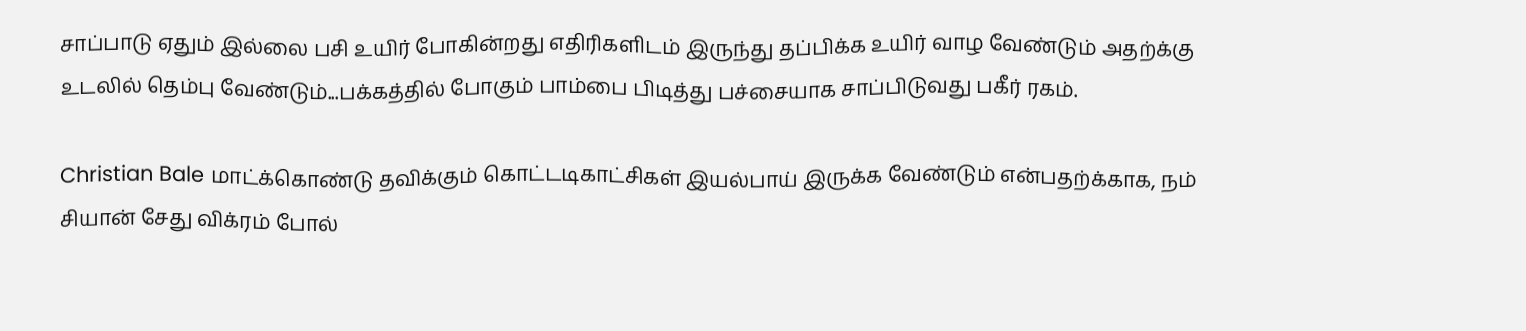சாப்பாடு ஏதும் இல்லை பசி உயிர் போகின்றது எதிரிகளிடம் இருந்து தப்பிக்க உயிர் வாழ வேண்டும் அதற்க்கு உடலில் தெம்பு வேண்டும்...பக்கத்தில் போகும் பாம்பை பிடித்து பச்சையாக சாப்பிடுவது பகீர் ரகம்.

Christian Bale மாட்க்கொண்டு தவிக்கும் கொட்டடிகாட்சிகள் இயல்பாய் இருக்க வேண்டும் என்பதற்க்காக, நம் சியான் சேது விக்ரம் போல்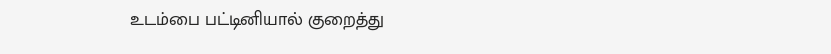உடம்பை பட்டினியால் குறைத்து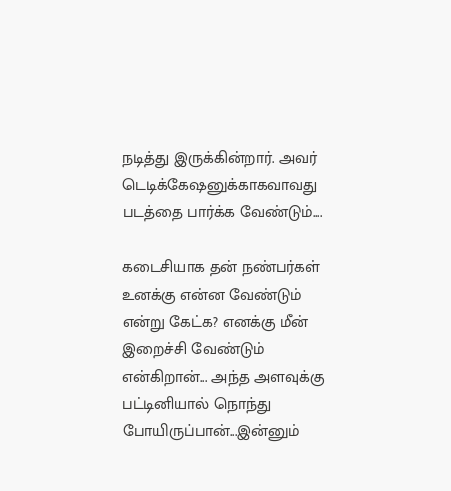நடித்து இருக்கின்றார். அவர் டெடிக்கேஷனுக்காகவாவது படத்தை பார்க்க வேண்டும்....

கடைசியாக தன் நண்பர்கள் உனக்கு என்ன வேண்டும் என்று கேட்க? எனக்கு மீன் இறைச்சி வேண்டும் என்கிறான்... அந்த அளவுக்கு பட்டினியால் நொந்து போயிருப்பான்...இன்னும்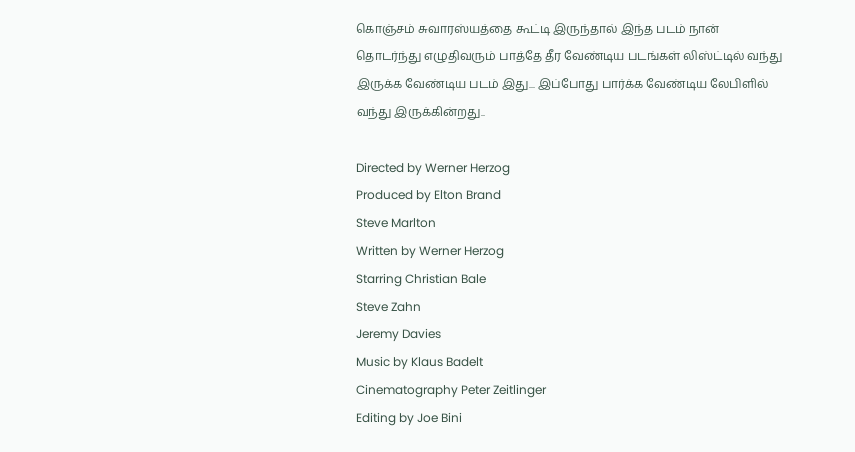கொஞ்சம் சுவாரஸ்யத்தை கூட்டி இருந்தால் இந்த படம் நான் தொடர்ந்து எழுதிவரும் பாத்தே தீர வேண்டிய படங்கள் லிஸ்ட்டில் வந்து இருக்க வேண்டிய படம் இது... இப்போது பார்க்க வேண்டிய லேபிளில் வந்து இருக்கின்றது..

Directed by Werner Herzog
Produced by Elton Brand
Steve Marlton
Written by Werner Herzog
Starring Christian Bale
Steve Zahn
Jeremy Davies
Music by Klaus Badelt
Cinematography Peter Zeitlinger
Editing by Joe Bini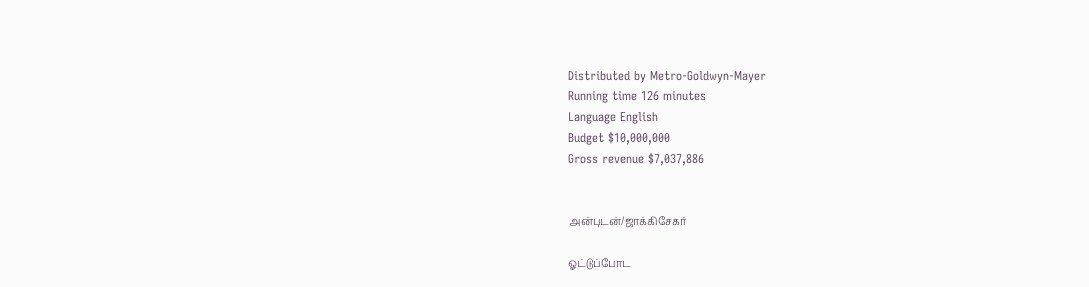Distributed by Metro-Goldwyn-Mayer
Running time 126 minutes
Language English
Budget $10,000,000
Gross revenue $7,037,886


அன்புடன்/ஜாக்கிசேகர்

ஓட்டுப்போட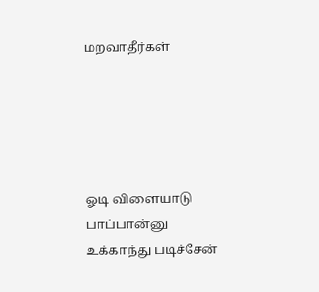மறவாதீர்கள்





ஓடி விளையாடு பாப்பான்னு
உக்காந்து படிச்சேன்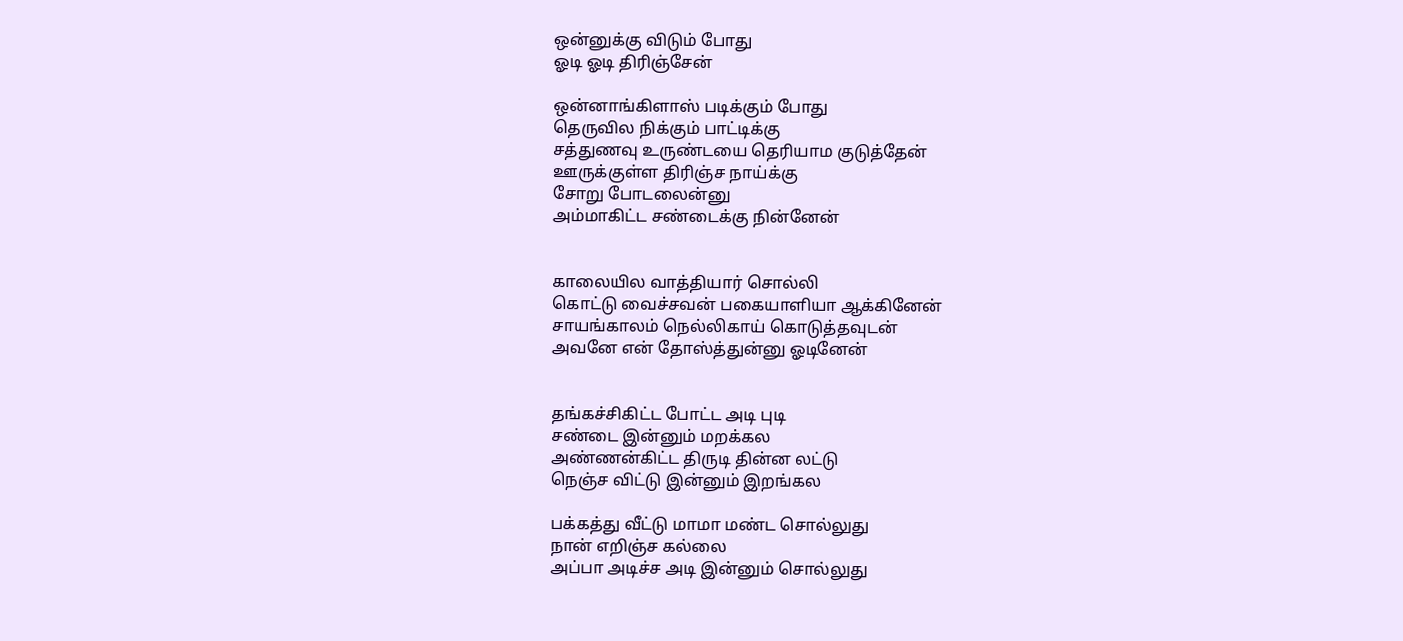ஒன்னுக்கு விடும் போது
ஓடி ஓடி திரிஞ்சேன்

ஒன்னாங்கிளாஸ் படிக்கும் போது
தெருவில நிக்கும் பாட்டிக்கு
சத்துணவு உருண்டயை தெரியாம குடுத்தேன்
ஊருக்குள்ள திரிஞ்ச நாய்க்கு
சோறு போடலைன்னு
அம்மாகிட்ட சண்டைக்கு நின்னேன்


காலையில வாத்தியார் சொல்லி
கொட்டு வைச்சவன் பகையாளியா ஆக்கினேன்
சாயங்காலம் நெல்லிகாய் கொடுத்தவுடன்
அவனே என் தோஸ்த்துன்னு ஓடினேன்


தங்கச்சிகிட்ட போட்ட அடி புடி
சண்டை இன்னும் மறக்கல
அண்ணன்கிட்ட திருடி தின்ன லட்டு
நெஞ்ச விட்டு இன்னும் இறங்கல

பக்கத்து வீட்டு மாமா மண்ட சொல்லுது
நான் எறிஞ்ச கல்லை
அப்பா அடிச்ச அடி இன்னும் சொல்லுது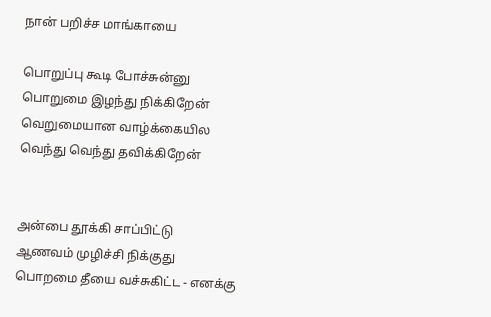நான் பறிச்ச மாங்காயை

பொறுப்பு கூடி போச்சுன்னு
பொறுமை இழந்து நிக்கிறேன்
வெறுமையான வாழ்க்கையில
வெந்து வெந்து தவிக்கிறேன்


அன்பை தூக்கி சாப்பிட்டு
ஆணவம் முழிச்சி நிக்குது
பொறமை தீயை வச்சுகிட்ட - எனக்கு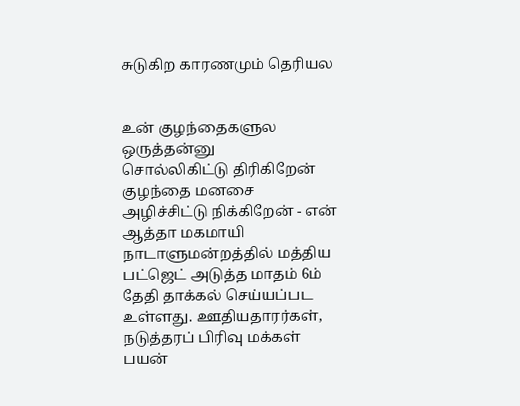சுடுகிற காரணமும் தெரியல


உன் குழந்தைகளுல ஒருத்தன்னு
சொல்லிகிட்டு திரிகிறேன்
குழந்தை மனசை
அழிச்சிட்டு நிக்கிறேன் - என் ஆத்தா மகமாயி
நாடாளுமன்றத்தில் மத்திய பட்ஜெட் அடுத்த மாதம் 6ம் தேதி தாக்கல் செய்யப்பட உள்ளது. ஊதியதாரர்கள், நடுத்தரப் பிரிவு மக்கள் பயன்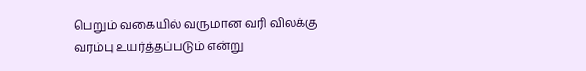பெறும் வகையில் வருமான வரி விலக்கு வரம்பு உயர்த்தப்படும் என்று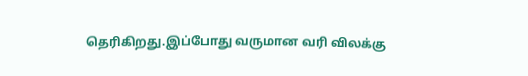தெரிகிறது.இப்போது வருமான வரி விலக்கு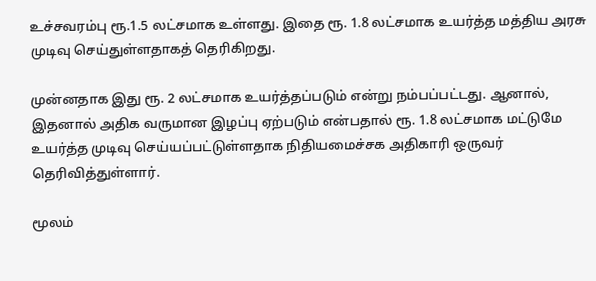உச்சவரம்பு ரூ.1.5 லட்சமாக உள்ளது. இதை ரூ. 1.8 லட்சமாக உயர்த்த மத்திய அரசு முடிவு செய்துள்ளதாகத் தெரிகிறது.

முன்னதாக இது ரூ. 2 லட்சமாக உயர்த்தப்படும் என்று நம்பப்பட்டது. ஆனால், இதனால் அதிக வருமான இழப்பு ஏற்படும் என்பதால் ரூ. 1.8 லட்சமாக மட்டுமே உயர்த்த முடிவு செய்யப்பட்டுள்ளதாக நிதியமைச்சக அதிகாரி ஒருவர் தெரிவித்துள்ளார்.

மூலம்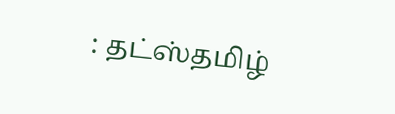: தட்ஸ்தமிழ்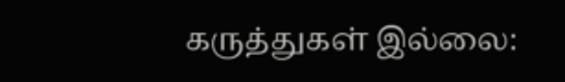கருத்துகள் இல்லை: